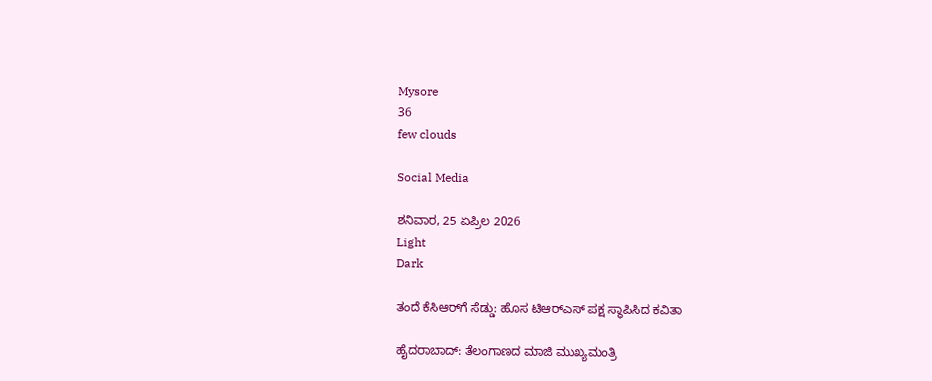Mysore
36
few clouds

Social Media

ಶನಿವಾರ, 25 ಏಪ್ರಿಲ 2026
Light
Dark

ತಂದೆ ಕೆಸಿಆರ್‌ಗೆ ಸೆಡ್ಡು: ಹೊಸ ಟಿಆರ್‌ಎಸ್‌ ಪಕ್ಷ ಸ್ಥಾಪಿಸಿದ ಕವಿತಾ

ಹೈದರಾಬಾದ್: ತೆಲಂಗಾಣದ ಮಾಜಿ ಮುಖ್ಯಮಂತ್ರಿ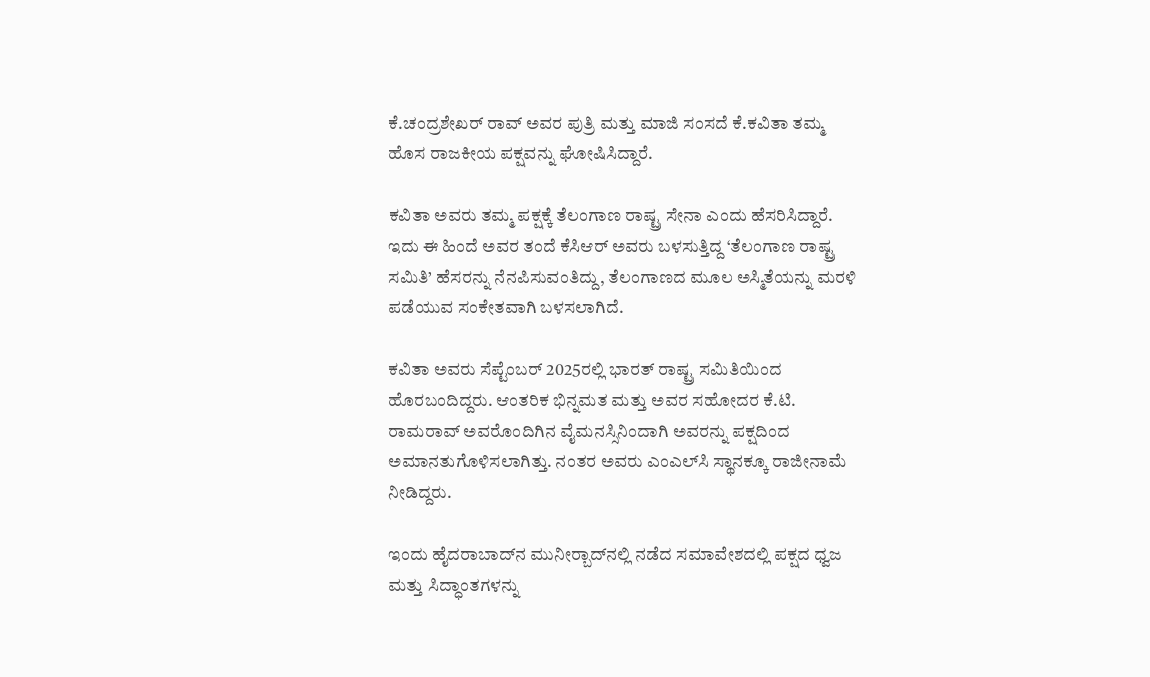ಕೆ.ಚಂದ್ರಶೇಖರ್ ರಾವ್ ಅವರ ಪುತ್ರಿ ಮತ್ತು ಮಾಜಿ ಸಂಸದೆ ಕೆ.ಕವಿತಾ ತಮ್ಮ ಹೊಸ ರಾಜಕೀಯ ಪಕ್ಷವನ್ನು ಘೋಷಿಸಿದ್ದಾರೆ.

ಕವಿತಾ ಅವರು ತಮ್ಮ ಪಕ್ಷಕ್ಕೆ ತೆಲಂಗಾಣ ರಾಷ್ಟ್ರ ಸೇನಾ ಎಂದು ಹೆಸರಿಸಿದ್ದಾರೆ. ಇದು ಈ ಹಿಂದೆ ಅವರ ತಂದೆ ಕೆಸಿಆರ್ ಅವರು ಬಳಸುತ್ತಿದ್ದ ‘ತೆಲಂಗಾಣ ರಾಷ್ಟ್ರ ಸಮಿತಿ’ ಹೆಸರನ್ನು ನೆನಪಿಸುವಂತಿದ್ದು, ತೆಲಂಗಾಣದ ಮೂಲ ಅಸ್ಮಿತೆಯನ್ನು ಮರಳಿ ಪಡೆಯುವ ಸಂಕೇತವಾಗಿ ಬಳಸಲಾಗಿದೆ.

ಕವಿತಾ ಅವರು ಸೆಪ್ಟೆಂಬರ್ 2025ರಲ್ಲಿ ಭಾರತ್ ರಾಷ್ಟ್ರ ಸಮಿತಿಯಿಂದ ಹೊರಬಂದಿದ್ದರು. ಆಂತರಿಕ ಭಿನ್ನಮತ ಮತ್ತು ಅವರ ಸಹೋದರ ಕೆ.ಟಿ. ರಾಮರಾವ್ ಅವರೊಂದಿಗಿನ ವೈಮನಸ್ಸಿನಿಂದಾಗಿ ಅವರನ್ನು ಪಕ್ಷದಿಂದ ಅಮಾನತುಗೊಳಿಸಲಾಗಿತ್ತು. ನಂತರ ಅವರು ಎಂಎಲ್‍ಸಿ ಸ್ಥಾನಕ್ಕೂ ರಾಜೀನಾಮೆ ನೀಡಿದ್ದರು.

ಇಂದು ಹೈದರಾಬಾದ್‍ನ ಮುನೀರ್‍ಬಾದ್‍ನಲ್ಲಿ ನಡೆದ ಸಮಾವೇಶದಲ್ಲಿ ಪಕ್ಷದ ಧ್ವಜ ಮತ್ತು ಸಿದ್ಧಾಂತಗಳನ್ನು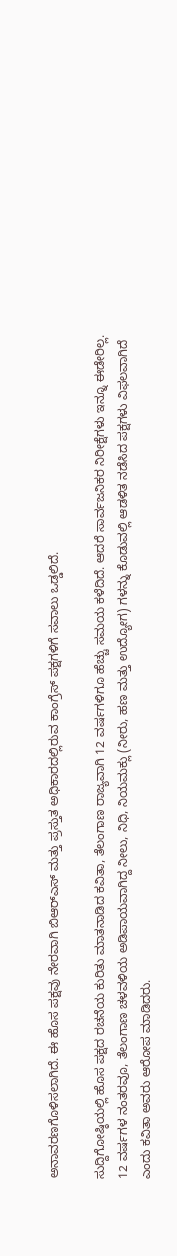ಅನಾವರಣಗೊಳಿಸಲಾಗಿದೆ. ಈ ಹೊಸ ಪಕ್ಷವು ನೇರವಾಗಿ ಬಿಆರ್‍ಎಸ್ ಮತ್ತು ಪ್ರಸ್ತುತ ಅಧಿಕಾರದಲ್ಲಿರುವ ಕಾಂಗ್ರೆಸ್ ಪಕ್ಷಗಳಿಗೆ ಸವಾಲು ಒಡ್ಡಲಿದೆ.

ಸುದ್ದಿಗೋಷ್ಠಿಯಲ್ಲಿ ಹೊಸ ಪಕ್ಷದ ರಚನೆಯ ಕುರಿತು ಮಾತನಾಡಿದ ಕವಿತಾ, ತೆಲಂಗಾಣ ರಾಜ್ಯವಾಗಿ 12 ವರ್ಷಗಳಿಗೂ ಹೆಚ್ಚು ಸಮಯ ಕಳೆದಿದೆ. ಆದರೆ ಸಾರ್ವಜನಿಕರ ನಿರೀಕ್ಷೆಗಳು ಇನ್ನೂ ಈಡೇರಿಲ್ಲ. 12 ವರ್ಷಗಳ ನಂತರವೂ, ತೆಲಂಗಾಣ ಚಳವಳಿಯ ಅಡಿಪಾಯವಾಗಿದ್ದ ನೀಲು, ನಿಧಿ, ನಿಯಮಕ್ಲು (ನೀರು, ಹಣ ಮತ್ತು ಉದ್ಯೋಗ) ಗಳನ್ನು ಕೊಡುವಲ್ಲಿ ಆಡಳಿತ ನಡೆಸಿದ ಪಕ್ಷಗಳು ವಿಫಲವಾಗಿದೆ ಎಂದು ಕವಿತಾ ಅವರು ಆರೋಪ ಮಾಡಿದರು.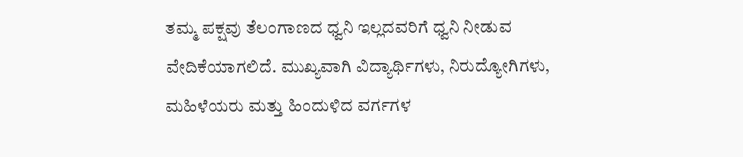ತಮ್ಮ ಪಕ್ಷವು ತೆಲಂಗಾಣದ ಧ್ವನಿ ಇಲ್ಲದವರಿಗೆ ಧ್ವನಿ ನೀಡುವ ವೇದಿಕೆಯಾಗಲಿದೆ. ಮುಖ್ಯವಾಗಿ ವಿದ್ಯಾರ್ಥಿಗಳು, ನಿರುದ್ಯೋಗಿಗಳು, ಮಹಿಳೆಯರು ಮತ್ತು ಹಿಂದುಳಿದ ವರ್ಗಗಳ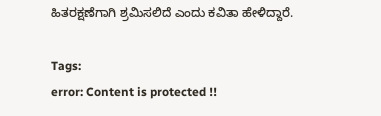ಹಿತರಕ್ಷಣೆಗಾಗಿ ಶ್ರಮಿಸಲಿದೆ ಎಂದು ಕವಿತಾ ಹೇಳಿದ್ದಾರೆ.

Tags:
error: Content is protected !!